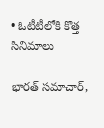• ఓటీటీలోకి కొత్త సినిమాలు

భారత్ సమాచార్,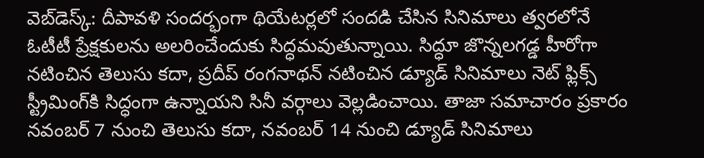వెబ్‌డెస్క్: దీపావళి సందర్భంగా థియేటర్లలో సందడి చేసిన సినిమాలు త్వరలోనే ఓటీటీ ప్రేక్షకులను అలరించేందుకు సిద్ధమవుతున్నాయి. సిద్ధూ జొన్నలగడ్డ హీరోగా నటించిన తెలుసు కదా, ప్రదీప్ రంగనాథన్ నటించిన డ్యూడ్ సినిమాలు నెట్ ఫ్లిక్స్ స్ట్రీమింగ్‌కి సిద్ధంగా ఉన్నాయని సినీ వర్గాలు వెల్లడించాయి. తాజా సమాచారం ప్రకారం నవంబర్ 7 నుంచి తెలుసు కదా, నవంబర్ 14 నుంచి డ్యూడ్ సినిమాలు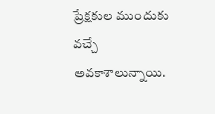ప్రేక్షకుల ముందుకు వచ్చే అవకాశాలున్నాయి.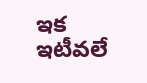ఇక ఇటీవలే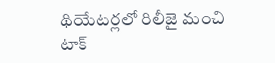థియేటర్లలో రిలీజై మంచి టాక్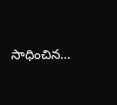సాధించిన…